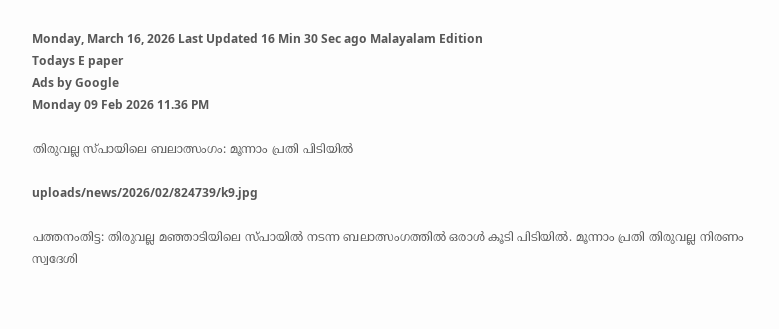Monday, March 16, 2026 Last Updated 16 Min 30 Sec ago Malayalam Edition
Todays E paper
Ads by Google
Monday 09 Feb 2026 11.36 PM

തിരുവല്ല സ്‌പായിലെ ബലാത്സംഗം: മൂന്നാം പ്രതി പിടിയില്‍

uploads/news/2026/02/824739/k9.jpg

പത്തനംതിട്ട: തിരുവല്ല മഞ്ഞാടിയിലെ സ്‌പായില്‍ നടന്ന ബലാത്സംഗത്തില്‍ ഒരാള്‍ കൂടി പിടിയില്‍. മൂന്നാം പ്രതി തിരുവല്ല നിരണം സ്വദേശി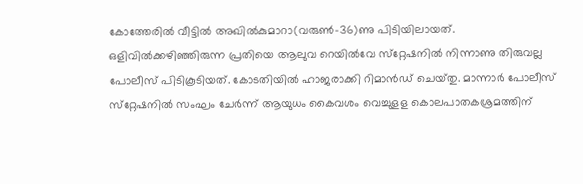കോത്തേരില്‍ വീട്ടില്‍ അഖില്‍കുമാറാ(വരുണ്‍-36)ണു പിടിയിലായത്‌. ഒളിവില്‍ക്കഴിഞ്ഞിരുന്ന പ്രതിയെ ആലുവ റെയില്‍വേ സ്‌റ്റേഷനില്‍ നിന്നാണു തിരുവല്ല പോലീസ്‌ പിടികൂടിയത്‌. കോടതിയില്‍ ഹാജരാക്കി റിമാന്‍ഡ്‌ ചെയ്‌തു. മാന്നാര്‍ പോലീസ്‌ സ്‌റ്റേഷനില്‍ സംഘം ചേര്‍ന്ന്‌ ആയുധം കൈവശം വെച്ചുളള കൊലപാതകശ്രമത്തിന്‌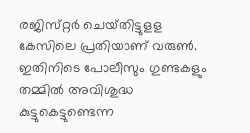രജിസ്‌റ്റര്‍ ചെയ്‌തിട്ടുളള കേസിലെ പ്രതിയാണ്‌ വരുണ്‍. ഇതിനിടെ പോലീസും ഗുണ്ടകളും തമ്മില്‍ അവിശുദ്ധ കുട്ടുകെട്ടുണ്ടെന്ന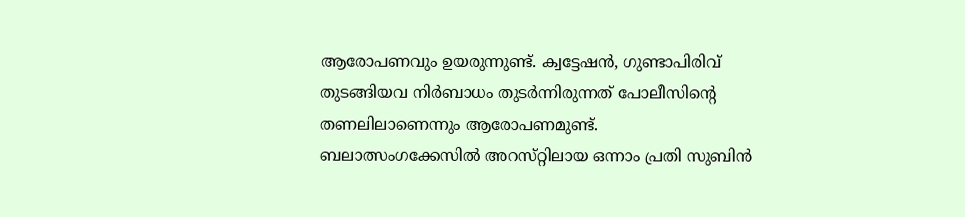ആരോപണവും ഉയരുന്നുണ്ട്‌. ക്വട്ടേഷന്‍, ഗുണ്ടാപിരിവ്‌ തുടങ്ങിയവ നിര്‍ബാധം തുടര്‍ന്നിരുന്നത്‌ പോലീസിന്റെ തണലിലാണെന്നും ആരോപണമുണ്ട്‌.
ബലാത്സംഗക്കേസില്‍ അറസ്‌റ്റിലായ ഒന്നാം പ്രതി സുബിന്‍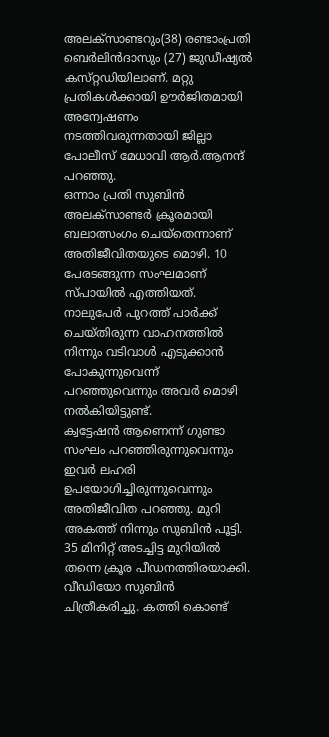അലക്‌സാണ്ടറും(38) രണ്ടാംപ്രതി ബെര്‍ലിന്‍ദാസും (27) ജുഡീഷ്യല്‍ കസ്‌റ്റഡിയിലാണ്‌. മറ്റു പ്രതികള്‍ക്കായി ഊര്‍ജിതമായി അന്വേഷണം നടത്തിവരുന്നതായി ജില്ലാ പോലീസ്‌ മേധാവി ആര്‍.ആനന്ദ്‌ പറഞ്ഞു.
ഒന്നാം പ്രതി സുബിന്‍ അലക്‌സാണ്ടര്‍ ക്രൂരമായി ബലാത്സംഗം ചെയ്‌തെന്നാണ്‌ അതിജീവിതയുടെ മൊഴി. 10 പേരടങ്ങുന്ന സംഘമാണ്‌ സ്‌പായില്‍ എത്തിയത്‌. നാലുപേര്‍ പുറത്ത്‌ പാര്‍ക്ക്‌ ചെയ്‌തിരുന്ന വാഹനത്തില്‍ നിന്നും വടിവാള്‍ എടുക്കാന്‍ പോകുന്നുവെന്ന്‌ പറഞ്ഞുവെന്നും അവര്‍ മൊഴി നല്‍കിയിട്ടുണ്ട്‌.
ക്വട്ടേഷന്‍ ആണെന്ന്‌ ഗുണ്ടാ സംഘം പറഞ്ഞിരുന്നുവെന്നും ഇവര്‍ ലഹരി ഉപയോഗിച്ചിരുന്നുവെന്നും അതിജീവിത പറഞ്ഞു. മുറി അകത്ത്‌ നിന്നും സുബിന്‍ പൂട്ടി. 35 മിനിറ്റ്‌ അടച്ചിട്ട മുറിയില്‍ തന്നെ ക്രൂര പീഡനത്തിരയാക്കി. വീഡിയോ സുബിന്‍ ചിത്രീകരിച്ചു. കത്തി കൊണ്ട്‌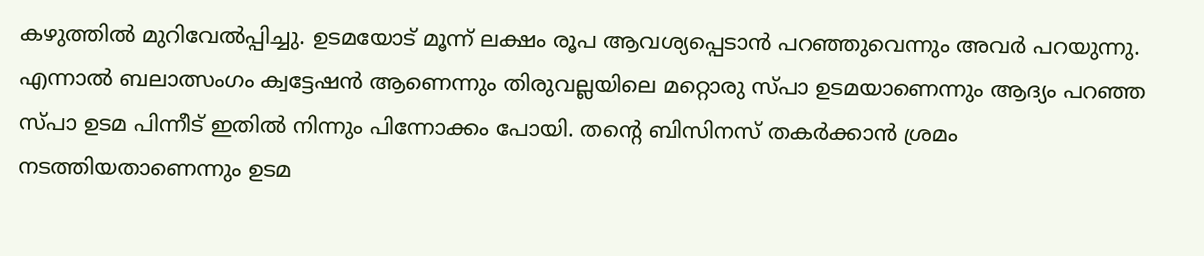കഴുത്തില്‍ മുറിവേല്‍പ്പിച്ചു. ഉടമയോട്‌ മൂന്ന്‌ ലക്ഷം രൂപ ആവശ്യപ്പെടാന്‍ പറഞ്ഞുവെന്നും അവര്‍ പറയുന്നു.
എന്നാല്‍ ബലാത്സംഗം ക്വട്ടേഷന്‍ ആണെന്നും തിരുവല്ലയിലെ മറ്റൊരു സ്‌പാ ഉടമയാണെന്നും ആദ്യം പറഞ്ഞ സ്‌പാ ഉടമ പിന്നീട്‌ ഇതില്‍ നിന്നും പിന്നോക്കം പോയി. തന്റെ ബിസിനസ്‌ തകര്‍ക്കാന്‍ ശ്രമം നടത്തിയതാണെന്നും ഉടമ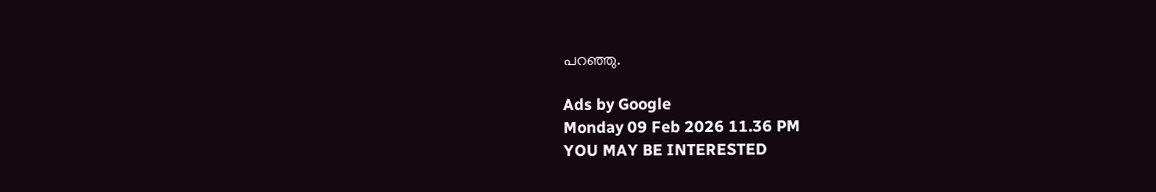പറഞ്ഞു.

Ads by Google
Monday 09 Feb 2026 11.36 PM
YOU MAY BE INTERESTED